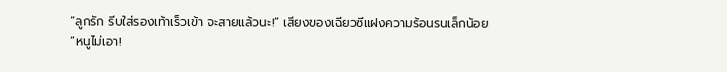“ลูกรัก รีบใส่รองเท้าเร็วเข้า จะสายแล้วนะ!” เสียงของเฉียวซีแฝงความร้อนรนเล็กน้อย
“หนูไม่เอา!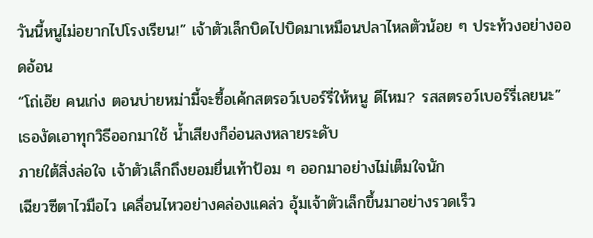วันนี้หนูไม่อยากไปโรงเรียน!” เจ้าตัวเล็กบิดไปบิดมาเหมือนปลาไหลตัวน้อย ๆ ประท้วงอย่างออดอ้อน
“โถ่เอ๊ย คนเก่ง ตอนบ่ายหม่ามี้จะซื้อเค้กสตรอว์เบอร์รี่ให้หนู ดีไหม? รสสตรอว์เบอร์รี่เลยนะ” เธองัดเอาทุกวิธีออกมาใช้ น้ำเสียงก็อ่อนลงหลายระดับ
ภายใต้สิ่งล่อใจ เจ้าตัวเล็กถึงยอมยื่นเท้าป้อม ๆ ออกมาอย่างไม่เต็มใจนัก
เฉียวซีตาไวมือไว เคลื่อนไหวอย่างคล่องแคล่ว อุ้มเจ้าตัวเล็กขึ้นมาอย่างรวดเร็ว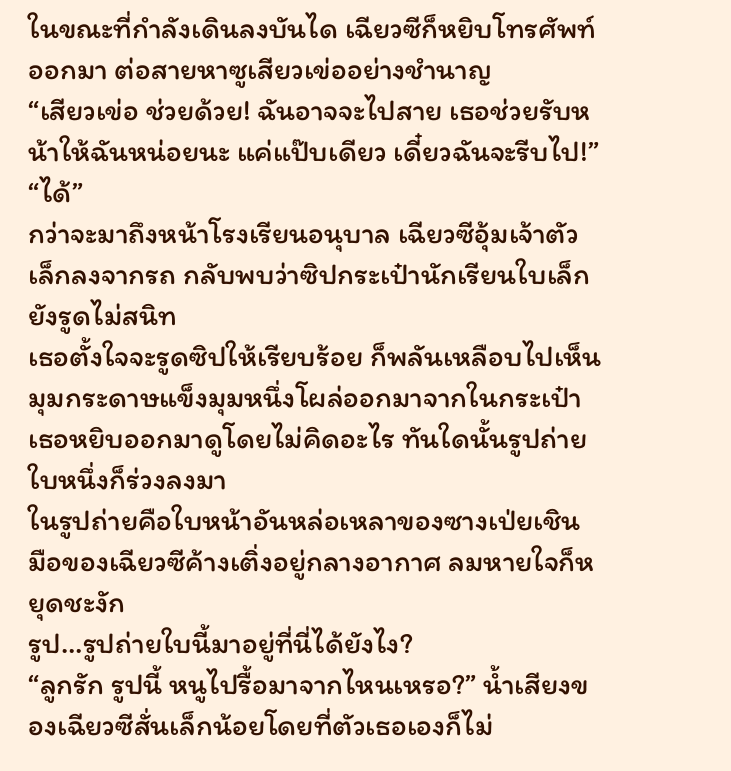ในขณะที่กำลังเดินลงบันได เฉียวซีก็หยิบโทรศัพท์ออกมา ต่อสายหาซูเสียวเข่ออย่างชำนาญ
“เสียวเข่อ ช่วยด้วย! ฉันอาจจะไปสาย เธอช่วยรับหน้าให้ฉันหน่อยนะ แค่แป๊บเดียว เดี๋ยวฉันจะรีบไป!”
“ได้”
กว่าจะมาถึงหน้าโรงเรียนอนุบาล เฉียวซีอุ้มเจ้าตัวเล็กลงจากรถ กลับพบว่าซิปกระเป๋านักเรียนใบเล็กยังรูดไม่สนิท
เธอตั้งใจจะรูดซิปให้เรียบร้อย ก็พลันเหลือบไปเห็นมุมกระดาษแข็งมุมหนึ่งโผล่ออกมาจากในกระเป๋า
เธอหยิบออกมาดูโดยไม่คิดอะไร ทันใดนั้นรูปถ่ายใบหนึ่งก็ร่วงลงมา
ในรูปถ่ายคือใบหน้าอันหล่อเหลาของซางเป่ยเชิน
มือของเฉียวซีค้างเติ่งอยู่กลางอากาศ ลมหายใจก็หยุดชะงัก
รูป…รูปถ่ายใบนี้มาอยู่ที่นี่ได้ยังไง?
“ลูกรัก รูปนี้ หนูไปรื้อมาจากไหนเหรอ?” น้ำเสียงของเฉียวซีสั่นเล็กน้อยโดยที่ตัวเธอเองก็ไม่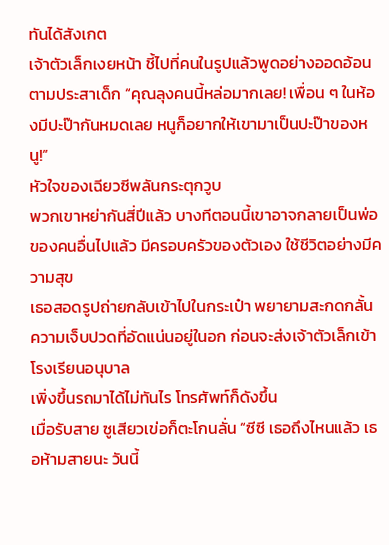ทันได้สังเกต
เจ้าตัวเล็กเงยหน้า ชี้ไปที่คนในรูปแล้วพูดอย่างออดอ้อนตามประสาเด็ก “คุณลุงคนนี้หล่อมากเลย! เพื่อน ๆ ในห้องมีปะป๊ากันหมดเลย หนูก็อยากให้เขามาเป็นปะป๊าของหนู!”
หัวใจของเฉียวซีพลันกระตุกวูบ
พวกเขาหย่ากันสี่ปีแล้ว บางทีตอนนี้เขาอาจกลายเป็นพ่อของคนอื่นไปแล้ว มีครอบครัวของตัวเอง ใช้ชีวิตอย่างมีความสุข
เธอสอดรูปถ่ายกลับเข้าไปในกระเป๋า พยายามสะกดกลั้นความเจ็บปวดที่อัดแน่นอยู่ในอก ก่อนจะส่งเจ้าตัวเล็กเข้าโรงเรียนอนุบาล
เพิ่งขึ้นรถมาได้ไม่ทันไร โทรศัพท์ก็ดังขึ้น
เมื่อรับสาย ซูเสียวเข่อก็ตะโกนลั่น “ซีซี เธอถึงไหนแล้ว เธอห้ามสายนะ วันนี้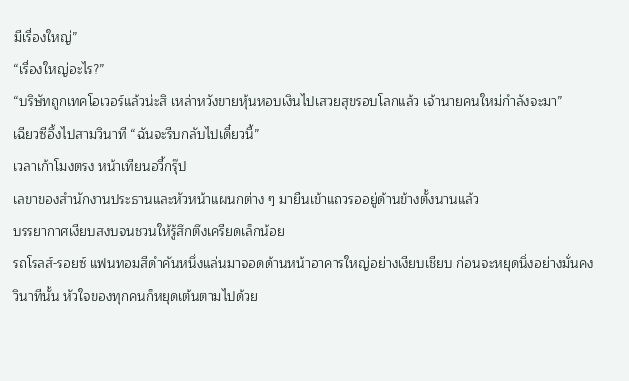มีเรื่องใหญ่”
“เรื่องใหญ่อะไร?”
“บริษัทถูกเทคโอเวอร์แล้วน่ะสิ เหล่าหวังขายหุ้นหอบเงินไปเสวยสุขรอบโลกแล้ว เจ้านายคนใหม่กำลังจะมา”
เฉียวซีอึ้งไปสามวินาที “ฉันจะรีบกลับไปเดี๋ยวนี้”
เวลาเก้าโมงตรง หน้าเทียนอวี้กรุ๊ป
เลขาของสำนักงานประธานและหัวหน้าแผนกต่าง ๆ มายืนเข้าแถวรออยู่ด้านข้างตั้งนานแล้ว
บรรยากาศเงียบสงบจนชวนให้รู้สึกตึงเครียดเล็กน้อย
รถโรลส์-รอยซ์ แฟนทอมสีดำคันหนึ่งแล่นมาจอดด้านหน้าอาคารใหญ่อย่างเงียบเชียบ ก่อนจะหยุดนิ่งอย่างมั่นคง
วินาทีนั้น หัวใจของทุกคนก็หยุดเต้นตามไปด้วย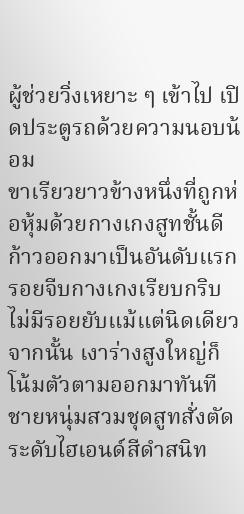ผู้ช่วยวิ่งเหยาะ ๆ เข้าไป เปิดประตูรถด้วยความนอบน้อม
ขาเรียวยาวข้างหนึ่งที่ถูกห่อหุ้มด้วยกางเกงสูทชั้นดีก้าวออกมาเป็นอันดับแรก รอยจีบกางเกงเรียบกริบ ไม่มีรอยยับแม้แต่นิดเดียว
จากนั้น เงาร่างสูงใหญ่ก็โน้มตัวตามออกมาทันที
ชายหนุ่มสวมชุดสูทสั่งตัดระดับไฮเอนด์สีดำสนิท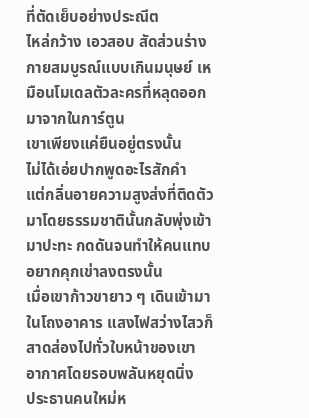ที่ตัดเย็บอย่างประณีต
ไหล่กว้าง เอวสอบ สัดส่วนร่างกายสมบูรณ์แบบเกินมนุษย์ เหมือนโมเดลตัวละครที่หลุดออกมาจากในการ์ตูน
เขาเพียงแค่ยืนอยู่ตรงนั้น
ไม่ได้เอ่ยปากพูดอะไรสักคำ
แต่กลิ่นอายความสูงส่งที่ติดตัวมาโดยธรรมชาตินั้นกลับพุ่งเข้ามาปะทะ กดดันจนทำให้คนแทบอยากคุกเข่าลงตรงนั้น
เมื่อเขาก้าวขายาว ๆ เดินเข้ามาในโถงอาคาร แสงไฟสว่างไสวก็สาดส่องไปทั่วใบหน้าของเขา
อากาศโดยรอบพลันหยุดนิ่ง
ประธานคนใหม่ห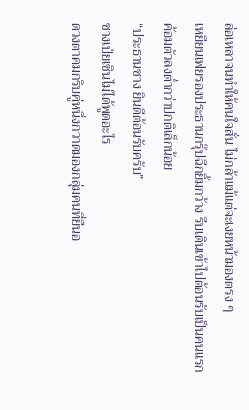ล่อเหลาจนทำให้คนใจสั่น ไม่กล้าแม้แต่จะเงยหน้ามองตรง ๆ
เหยียนเฟยรองประธานกรุ๊ปฉีกยิ้มกว้าง รีบเดินเข้าไปต้อนรับเป็นคนแรก ค้อมตัวลงต่ำกว่าปกติเล็กน้อย
“ประธานซาง ยินดีต้อนรับครับ”
ซางเป่ยเชินไม่ได้พูดอะไร
ดวงตาคมกริบคู่หนึ่งกวาดมองกลุ่มคนที่ยืนอ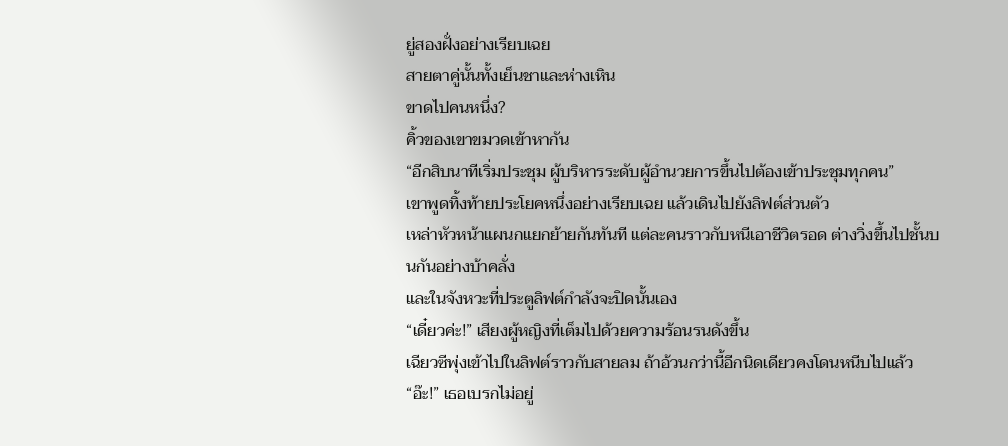ยู่สองฝั่งอย่างเรียบเฉย
สายตาคู่นั้นทั้งเย็นชาและห่างเหิน
ขาดไปคนหนึ่ง?
คิ้วของเขาขมวดเข้าหากัน
“อีกสิบนาทีเริ่มประชุม ผู้บริหารระดับผู้อำนวยการขึ้นไปต้องเข้าประชุมทุกคน”
เขาพูดทิ้งท้ายประโยคหนึ่งอย่างเรียบเฉย แล้วเดินไปยังลิฟต์ส่วนตัว
เหล่าหัวหน้าแผนกแยกย้ายกันทันที แต่ละคนราวกับหนีเอาชีวิตรอด ต่างวิ่งขึ้นไปชั้นบนกันอย่างบ้าคลั่ง
และในจังหวะที่ประตูลิฟต์กำลังจะปิดนั้นเอง
“เดี๋ยวค่ะ!” เสียงผู้หญิงที่เต็มไปด้วยความร้อนรนดังขึ้น
เฉียวซีพุ่งเข้าไปในลิฟต์ราวกับสายลม ถ้าอ้วนกว่านี้อีกนิดเดียวคงโดนหนีบไปแล้ว
“อ๊ะ!” เธอเบรกไม่อยู่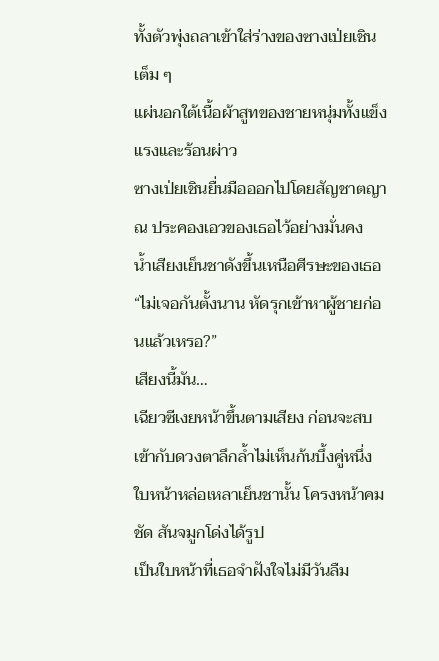ทั้งตัวพุ่งถลาเข้าใส่ร่างของซางเป่ยเชินเต็ม ๆ
แผ่นอกใต้เนื้อผ้าสูทของชายหนุ่มทั้งแข็งแรงและร้อนผ่าว
ซางเป่ยเชินยื่นมือออกไปโดยสัญชาตญาณ ประคองเอวของเธอไว้อย่างมั่นคง
น้ำเสียงเย็นชาดังขึ้นเหนือศีรษะของเธอ
“ไม่เจอกันตั้งนาน หัดรุกเข้าหาผู้ชายก่อนแล้วเหรอ?”
เสียงนี้มัน…
เฉียวซีเงยหน้าขึ้นตามเสียง ก่อนจะสบเข้ากับดวงตาลึกล้ำไม่เห็นก้นบึ้งคู่หนึ่ง
ใบหน้าหล่อเหลาเย็นชานั้น โครงหน้าคมชัด สันจมูกโด่งได้รูป
เป็นใบหน้าที่เธอจำฝังใจไม่มีวันลืม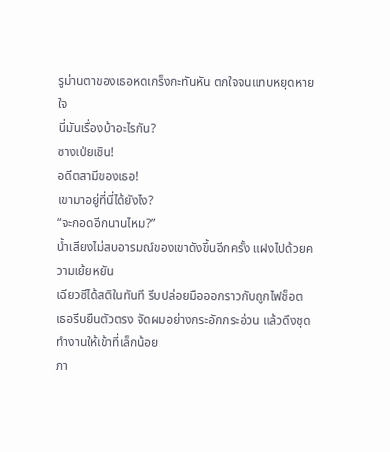รูม่านตาของเธอหดเกร็งกะทันหัน ตกใจจนแทบหยุดหายใจ
นี่มันเรื่องบ้าอะไรกัน?
ซางเป่ยเชิน!
อดีตสามีของเธอ!
เขามาอยู่ที่นี่ได้ยังไง?
“จะกอดอีกนานไหม?”
น้ำเสียงไม่สบอารมณ์ของเขาดังขึ้นอีกครั้ง แฝงไปด้วยความเย้ยหยัน
เฉียวซีได้สติในทันที รีบปล่อยมือออกราวกับถูกไฟช็อต
เธอรีบยืนตัวตรง จัดผมอย่างกระอักกระอ่วน แล้วดึงชุดทำงานให้เข้าที่เล็กน้อย
ภา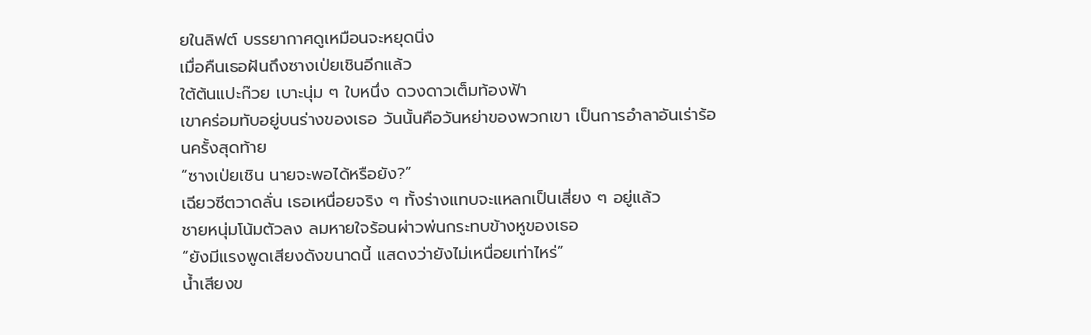ยในลิฟต์ บรรยากาศดูเหมือนจะหยุดนิ่ง
เมื่อคืนเธอฝันถึงซางเป่ยเชินอีกแล้ว
ใต้ต้นแปะก๊วย เบาะนุ่ม ๆ ใบหนึ่ง ดวงดาวเต็มท้องฟ้า
เขาคร่อมทับอยู่บนร่างของเธอ วันนั้นคือวันหย่าของพวกเขา เป็นการอำลาอันเร่าร้อนครั้งสุดท้าย
“ซางเป่ยเชิน นายจะพอได้หรือยัง?”
เฉียวซีตวาดลั่น เธอเหนื่อยจริง ๆ ทั้งร่างแทบจะแหลกเป็นเสี่ยง ๆ อยู่แล้ว
ชายหนุ่มโน้มตัวลง ลมหายใจร้อนผ่าวพ่นกระทบข้างหูของเธอ
“ยังมีแรงพูดเสียงดังขนาดนี้ แสดงว่ายังไม่เหนื่อยเท่าไหร่”
น้ำเสียงข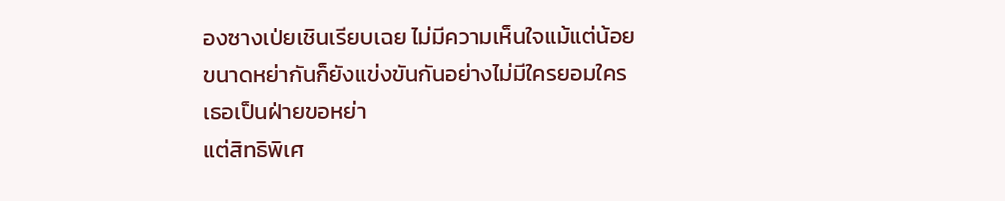องซางเป่ยเชินเรียบเฉย ไม่มีความเห็นใจแม้แต่น้อย
ขนาดหย่ากันก็ยังแข่งขันกันอย่างไม่มีใครยอมใคร
เธอเป็นฝ่ายขอหย่า
แต่สิทธิพิเศ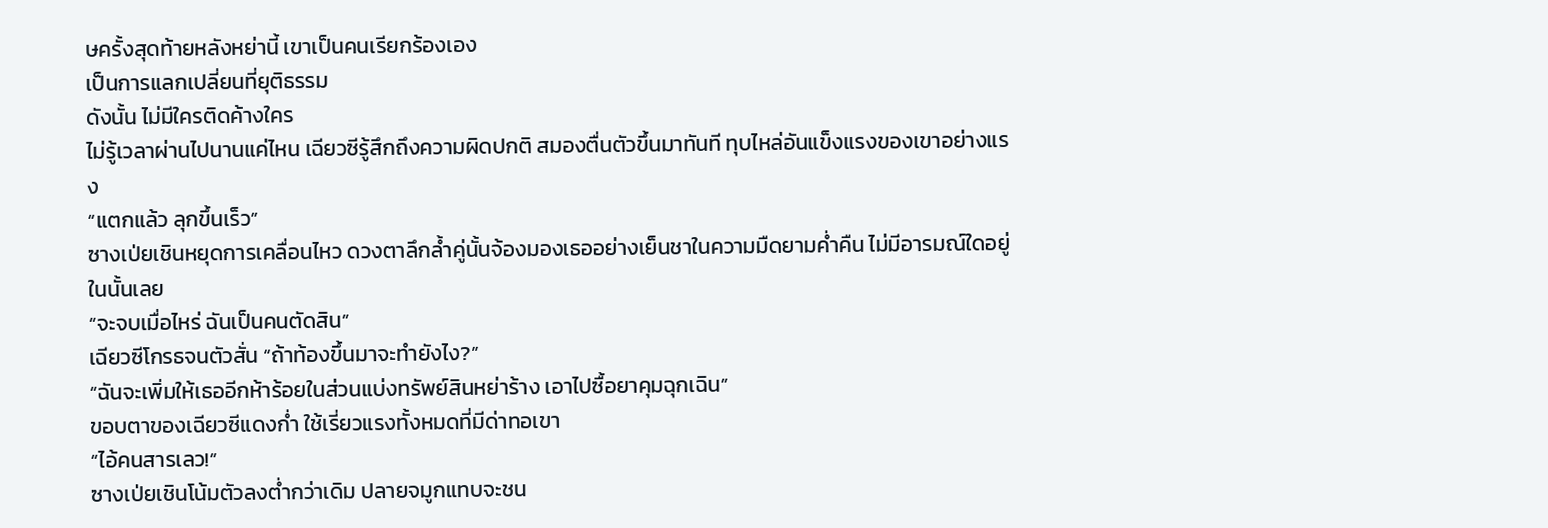ษครั้งสุดท้ายหลังหย่านี้ เขาเป็นคนเรียกร้องเอง
เป็นการแลกเปลี่ยนที่ยุติธรรม
ดังนั้น ไม่มีใครติดค้างใคร
ไม่รู้เวลาผ่านไปนานแค่ไหน เฉียวซีรู้สึกถึงความผิดปกติ สมองตื่นตัวขึ้นมาทันที ทุบไหล่อันแข็งแรงของเขาอย่างแรง
“แตกแล้ว ลุกขึ้นเร็ว”
ซางเป่ยเชินหยุดการเคลื่อนไหว ดวงตาลึกล้ำคู่นั้นจ้องมองเธออย่างเย็นชาในความมืดยามค่ำคืน ไม่มีอารมณ์ใดอยู่ในนั้นเลย
“จะจบเมื่อไหร่ ฉันเป็นคนตัดสิน”
เฉียวซีโกรธจนตัวสั่น “ถ้าท้องขึ้นมาจะทำยังไง?”
“ฉันจะเพิ่มให้เธออีกห้าร้อยในส่วนแบ่งทรัพย์สินหย่าร้าง เอาไปซื้อยาคุมฉุกเฉิน”
ขอบตาของเฉียวซีแดงก่ำ ใช้เรี่ยวแรงทั้งหมดที่มีด่าทอเขา
“ไอ้คนสารเลว!”
ซางเป่ยเชินโน้มตัวลงต่ำกว่าเดิม ปลายจมูกแทบจะชน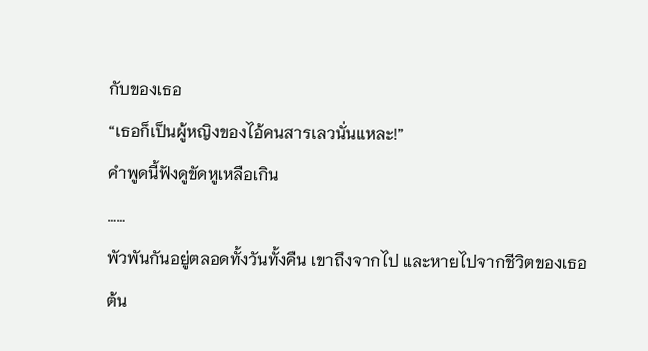กับของเธอ
“เธอก็เป็นผู้หญิงของไอ้คนสารเลวนั่นแหละ!”
คำพูดนี้ฟังดูขัดหูเหลือเกิน
……
พัวพันกันอยู่ตลอดทั้งวันทั้งคืน เขาถึงจากไป และหายไปจากชีวิตของเธอ
ต้น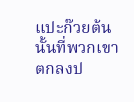แปะก๊วยต้นนั้นที่พวกเขาตกลงป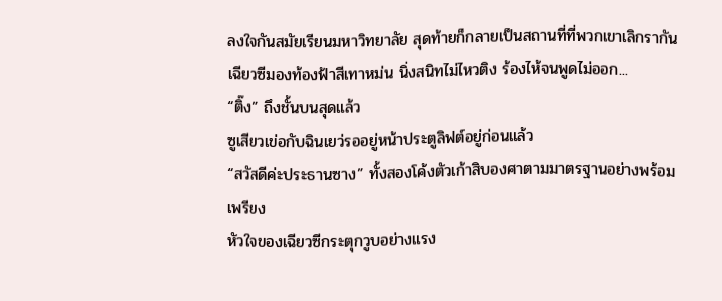ลงใจกันสมัยเรียนมหาวิทยาลัย สุดท้ายก็กลายเป็นสถานที่ที่พวกเขาเลิกรากัน
เฉียวซีมองท้องฟ้าสีเทาหม่น นิ่งสนิทไม่ไหวติง ร้องไห้จนพูดไม่ออก...
“ติ๊ง” ถึงชั้นบนสุดแล้ว
ซูเสียวเข่อกับฉินเยว่รออยู่หน้าประตูลิฟต์อยู่ก่อนแล้ว
“สวัสดีค่ะประธานซาง” ทั้งสองโค้งตัวเก้าสิบองศาตามมาตรฐานอย่างพร้อมเพรียง
หัวใจของเฉียวซีกระตุกวูบอย่างแรง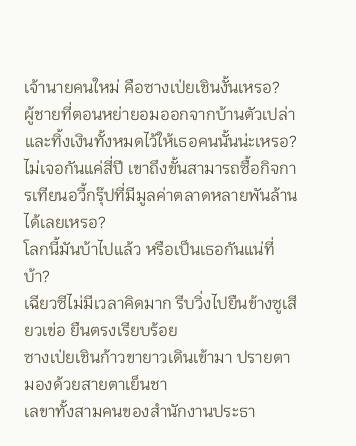เจ้านายคนใหม่ คือซางเป่ยเชินงั้นเหรอ?
ผู้ชายที่ตอนหย่ายอมออกจากบ้านตัวเปล่าและทิ้งเงินทั้งหมดไว้ให้เธอคนนั้นน่ะเหรอ?
ไม่เจอกันแค่สี่ปี เขาถึงขั้นสามารถซื้อกิจการเทียนอวี้กรุ๊ปที่มีมูลค่าตลาดหลายพันล้านได้เลยเหรอ?
โลกนี้มันบ้าไปแล้ว หรือเป็นเธอกันแน่ที่บ้า?
เฉียวซีไม่มีเวลาคิดมาก รีบวิ่งไปยืนข้างซูเสียวเข่อ ยืนตรงเรียบร้อย
ซางเป่ยเชินก้าวขายาวเดินเข้ามา ปรายตามองด้วยสายตาเย็นชา
เลขาทั้งสามคนของสำนักงานประธา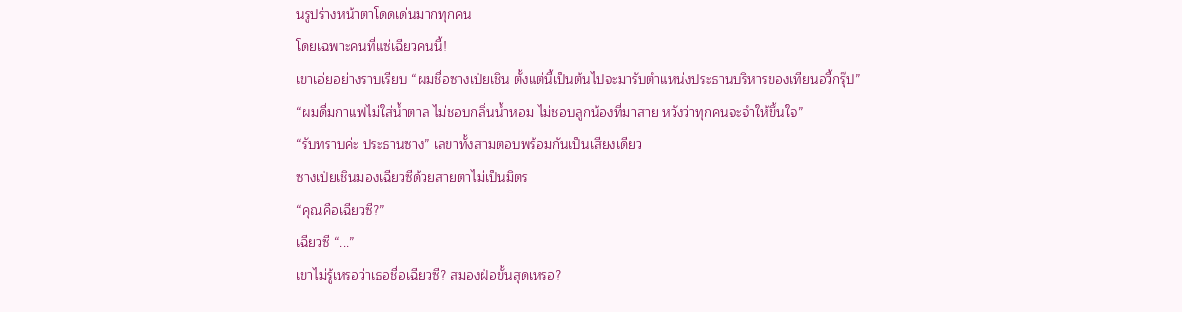นรูปร่างหน้าตาโดดเด่นมากทุกคน
โดยเฉพาะคนที่แซ่เฉียวคนนี้!
เขาเอ่ยอย่างราบเรียบ “ผมชื่อซางเป่ยเชิน ตั้งแต่นี้เป็นต้นไปจะมารับตำแหน่งประธานบริหารของเทียนอวี้กรุ๊ป”
“ผมดื่มกาแฟไม่ใส่น้ำตาล ไม่ชอบกลิ่นน้ำหอม ไม่ชอบลูกน้องที่มาสาย หวังว่าทุกคนจะจำให้ขึ้นใจ”
“รับทราบค่ะ ประธานซาง” เลขาทั้งสามตอบพร้อมกันเป็นเสียงเดียว
ซางเป่ยเชินมองเฉียวซีด้วยสายตาไม่เป็นมิตร
“คุณคือเฉียวซี?”
เฉียวซี “...”
เขาไม่รู้เหรอว่าเธอชื่อเฉียวซี? สมองฝ่อขั้นสุดเหรอ?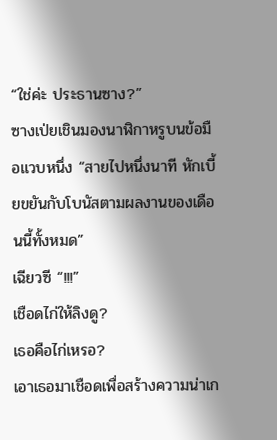“ใช่ค่ะ ประธานซาง?”
ซางเป่ยเชินมองนาฬิกาหรูบนข้อมือแวบหนึ่ง “สายไปหนึ่งนาที หักเบี้ยขยันกับโบนัสตามผลงานของเดือนนี้ทั้งหมด”
เฉียวซี “!!!”
เชือดไก่ให้ลิงดู?
เธอคือไก่เหรอ?
เอาเธอมาเชือดเพื่อสร้างความน่าเก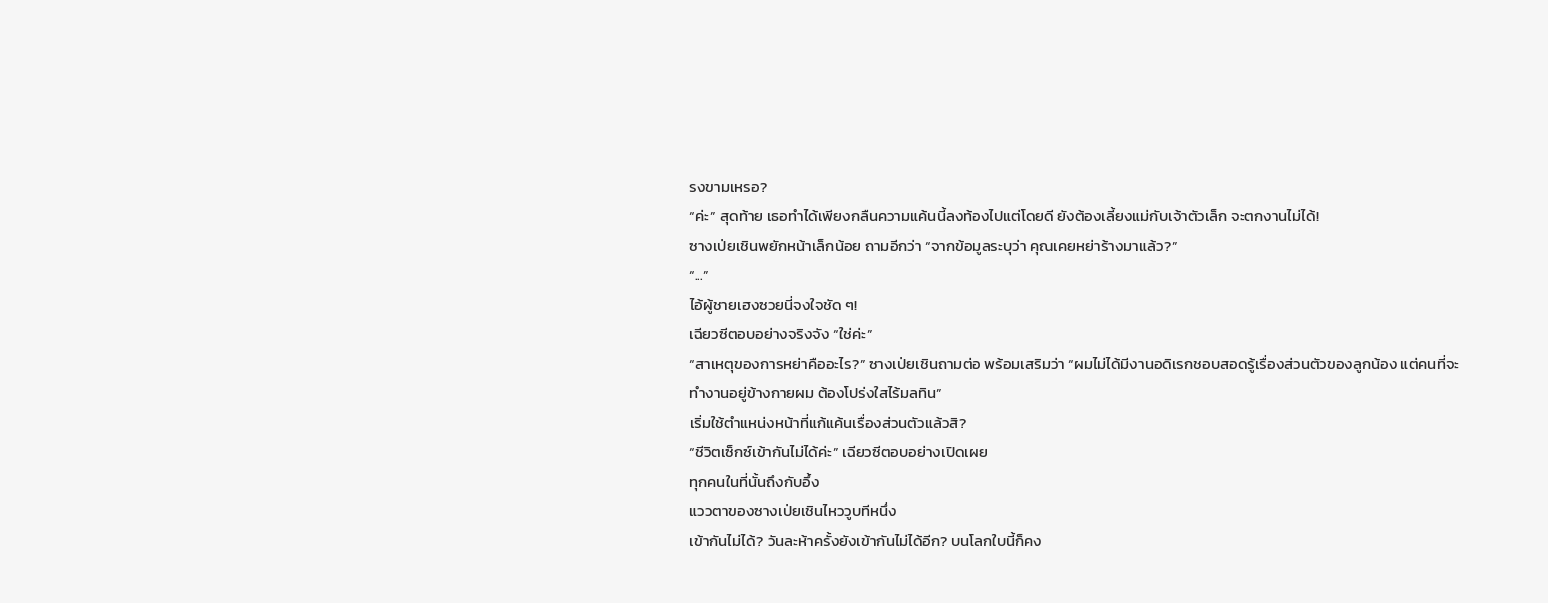รงขามเหรอ?
“ค่ะ” สุดท้าย เธอทำได้เพียงกลืนความแค้นนี้ลงท้องไปแต่โดยดี ยังต้องเลี้ยงแม่กับเจ้าตัวเล็ก จะตกงานไม่ได้!
ซางเป่ยเชินพยักหน้าเล็กน้อย ถามอีกว่า “จากข้อมูลระบุว่า คุณเคยหย่าร้างมาแล้ว?”
“...”
ไอ้ผู้ชายเฮงซวยนี่จงใจชัด ๆ!
เฉียวซีตอบอย่างจริงจัง “ใช่ค่ะ”
“สาเหตุของการหย่าคืออะไร?” ซางเป่ยเชินถามต่อ พร้อมเสริมว่า “ผมไม่ได้มีงานอดิเรกชอบสอดรู้เรื่องส่วนตัวของลูกน้อง แต่คนที่จะทำงานอยู่ข้างกายผม ต้องโปร่งใสไร้มลทิน”
เริ่มใช้ตำแหน่งหน้าที่แก้แค้นเรื่องส่วนตัวแล้วสิ?
“ชีวิตเซ็กซ์เข้ากันไม่ได้ค่ะ” เฉียวซีตอบอย่างเปิดเผย
ทุกคนในที่นั้นถึงกับอึ้ง
แววตาของซางเป่ยเชินไหววูบทีหนึ่ง
เข้ากันไม่ได้? วันละห้าครั้งยังเข้ากันไม่ได้อีก? บนโลกใบนี้ก็คง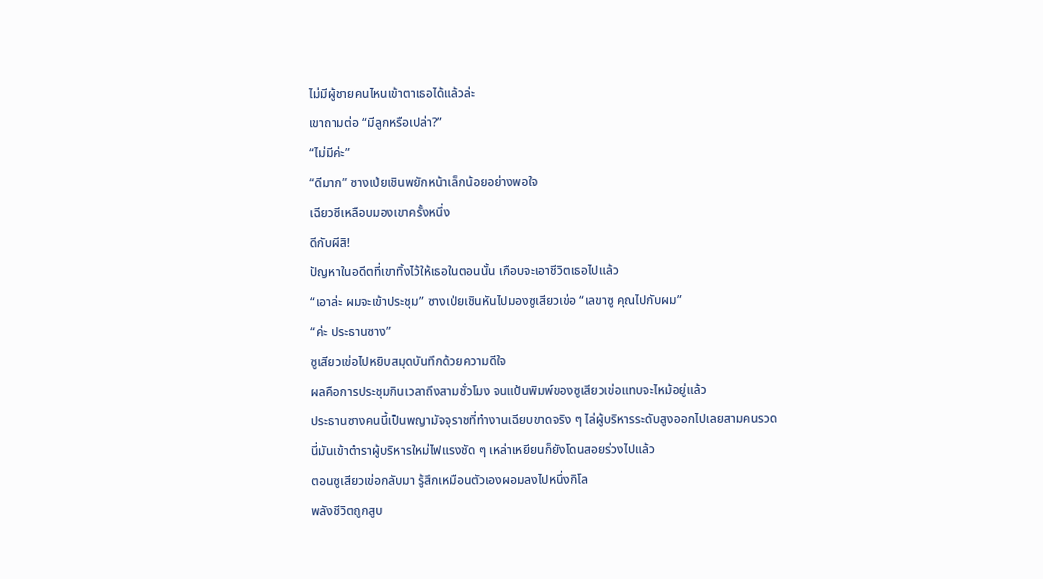ไม่มีผู้ชายคนไหนเข้าตาเธอได้แล้วล่ะ
เขาถามต่อ “มีลูกหรือเปล่า?”
“ไม่มีค่ะ”
“ดีมาก” ซางเป่ยเชินพยักหน้าเล็กน้อยอย่างพอใจ
เฉียวซีเหลือบมองเขาครั้งหนึ่ง
ดีกับผีสิ!
ปัญหาในอดีตที่เขาทิ้งไว้ให้เธอในตอนนั้น เกือบจะเอาชีวิตเธอไปแล้ว
“เอาล่ะ ผมจะเข้าประชุม” ซางเป่ยเชินหันไปมองซูเสียวเข่อ “เลขาซู คุณไปกับผม”
“ค่ะ ประธานซาง”
ซูเสียวเข่อไปหยิบสมุดบันทึกด้วยความดีใจ
ผลคือการประชุมกินเวลาถึงสามชั่วโมง จนแป้นพิมพ์ของซูเสียวเข่อแทบจะไหม้อยู่แล้ว
ประธานซางคนนี้เป็นพญามัจจุราชที่ทำงานเฉียบขาดจริง ๆ ไล่ผู้บริหารระดับสูงออกไปเลยสามคนรวด
นี่มันเข้าตำราผู้บริหารใหม่ไฟแรงชัด ๆ เหล่าเหยียนก็ยังโดนสอยร่วงไปแล้ว
ตอนซูเสียวเข่อกลับมา รู้สึกเหมือนตัวเองผอมลงไปหนึ่งกิโล
พลังชีวิตถูกสูบ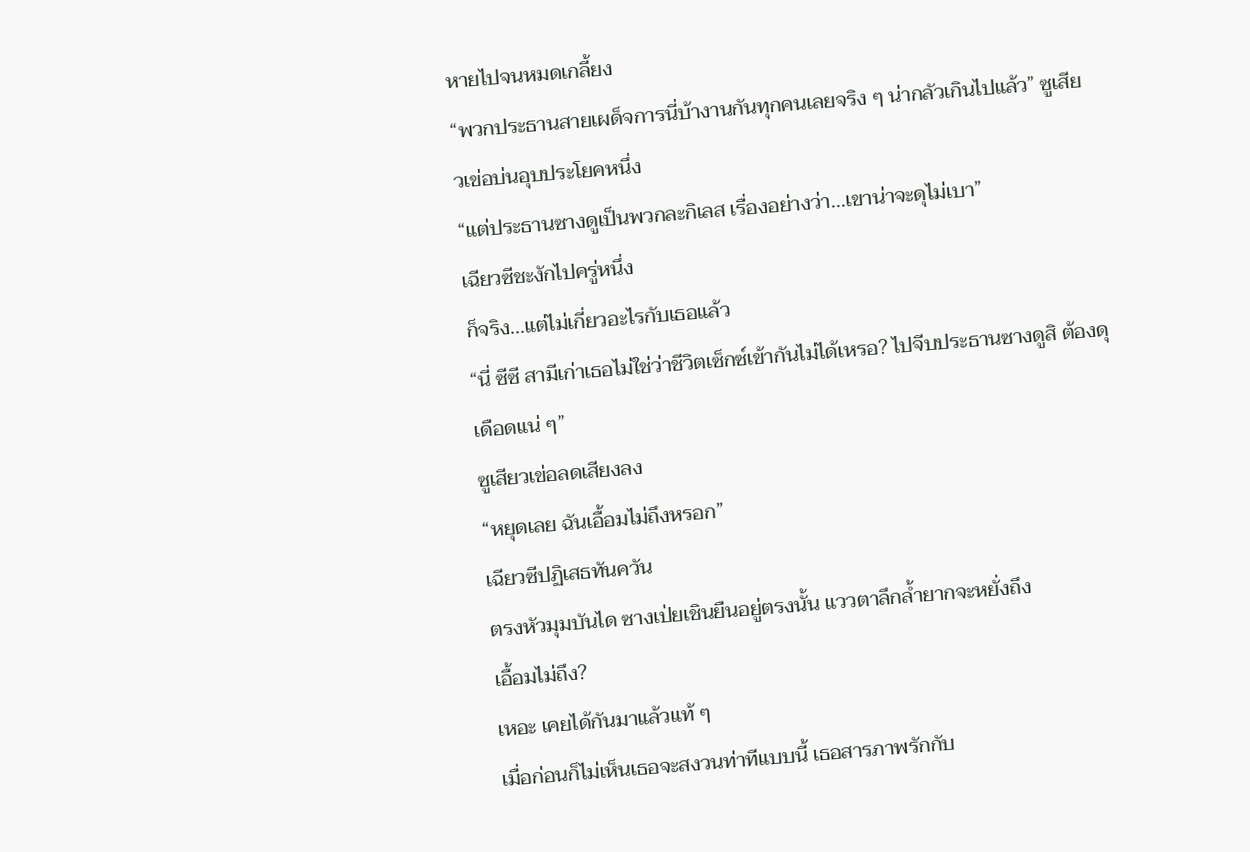หายไปจนหมดเกลี้ยง
“พวกประธานสายเผด็จการนี่บ้างานกันทุกคนเลยจริง ๆ น่ากลัวเกินไปแล้ว” ซูเสียวเข่อบ่นอุบประโยคหนึ่ง
“แต่ประธานซางดูเป็นพวกละกิเลส เรื่องอย่างว่า...เขาน่าจะดุไม่เบา”
เฉียวซีชะงักไปครู่หนึ่ง
ก็จริง...แต่ไม่เกี่ยวอะไรกับเธอแล้ว
“นี่ ซีซี สามีเก่าเธอไม่ใช่ว่าชีวิตเซ็กซ์เข้ากันไม่ได้เหรอ? ไปจีบประธานซางดูสิ ต้องดุเดือดแน่ ๆ”
ซูเสียวเข่อลดเสียงลง
“หยุดเลย ฉันเอื้อมไม่ถึงหรอก”
เฉียวซีปฏิเสธทันควัน
ตรงหัวมุมบันได ซางเป่ยเชินยืนอยู่ตรงนั้น แววตาลึกล้ำยากจะหยั่งถึง
เอื้อมไม่ถึง?
เหอะ เคยได้กันมาแล้วแท้ ๆ
เมื่อก่อนก็ไม่เห็นเธอจะสงวนท่าทีแบบนี้ เธอสารภาพรักกับ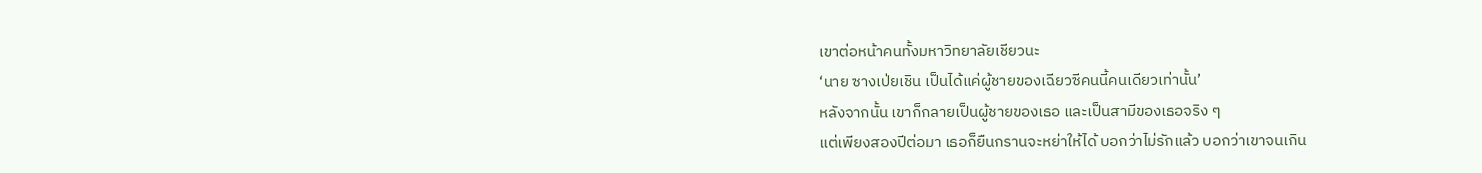เขาต่อหน้าคนทั้งมหาวิทยาลัยเชียวนะ
‘นาย ซางเป่ยเชิน เป็นได้แค่ผู้ชายของเฉียวซีคนนี้คนเดียวเท่านั้น’
หลังจากนั้น เขาก็กลายเป็นผู้ชายของเธอ และเป็นสามีของเธอจริง ๆ
แต่เพียงสองปีต่อมา เธอก็ยืนกรานจะหย่าให้ได้ บอกว่าไม่รักแล้ว บอกว่าเขาจนเกิน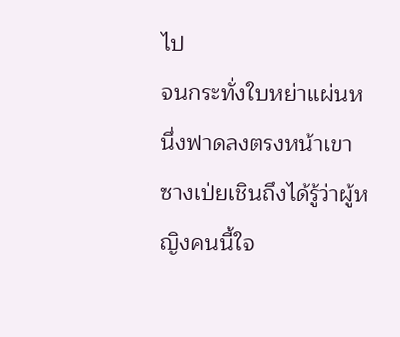ไป
จนกระทั่งใบหย่าแผ่นหนึ่งฟาดลงตรงหน้าเขา ซางเป่ยเชินถึงได้รู้ว่าผู้หญิงคนนี้ใจ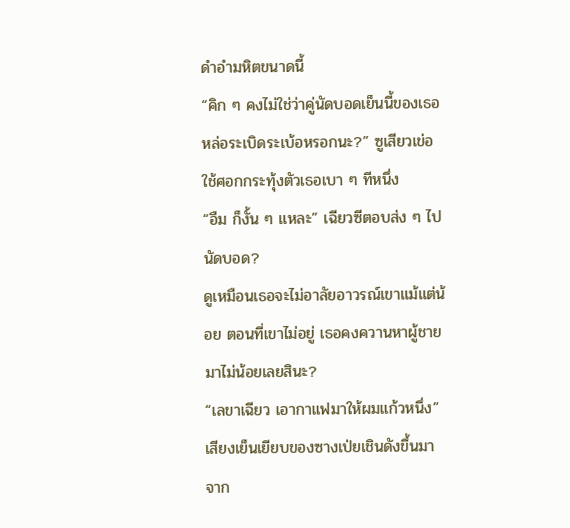ดำอำมหิตขนาดนี้
“คิก ๆ คงไม่ใช่ว่าคู่นัดบอดเย็นนี้ของเธอหล่อระเบิดระเบ้อหรอกนะ?” ซูเสียวเข่อใช้ศอกกระทุ้งตัวเธอเบา ๆ ทีหนึ่ง
“อืม ก็งั้น ๆ แหละ” เฉียวซีตอบส่ง ๆ ไป
นัดบอด?
ดูเหมือนเธอจะไม่อาลัยอาวรณ์เขาแม้แต่น้อย ตอนที่เขาไม่อยู่ เธอคงควานหาผู้ชายมาไม่น้อยเลยสินะ?
“เลขาเฉียว เอากาแฟมาให้ผมแก้วหนึ่ง”
เสียงเย็นเยียบของซางเป่ยเชินดังขึ้นมาจาก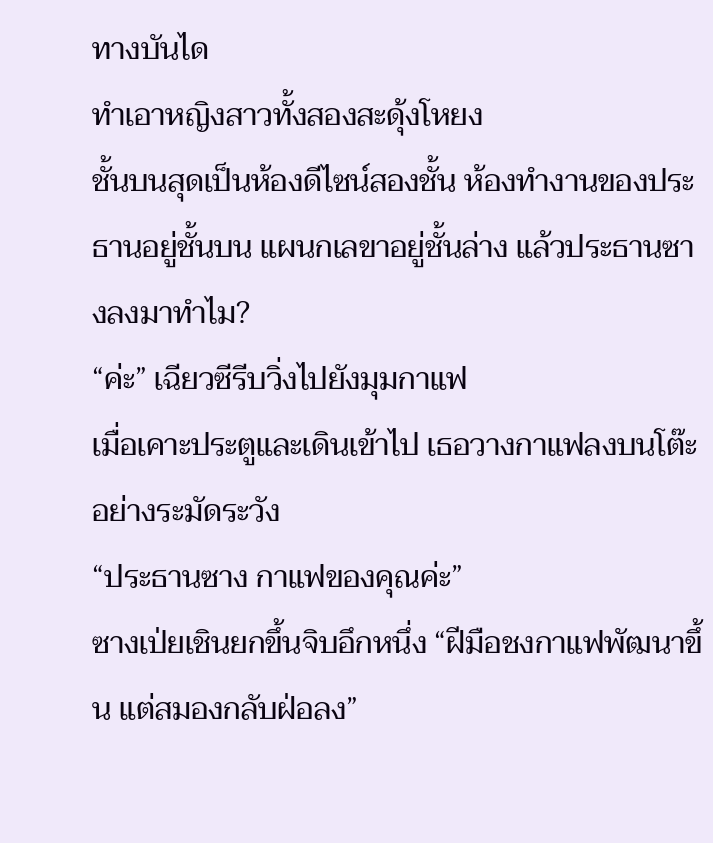ทางบันได
ทำเอาหญิงสาวทั้งสองสะดุ้งโหยง
ชั้นบนสุดเป็นห้องดีไซน์สองชั้น ห้องทำงานของประธานอยู่ชั้นบน แผนกเลขาอยู่ชั้นล่าง แล้วประธานซางลงมาทำไม?
“ค่ะ” เฉียวซีรีบวิ่งไปยังมุมกาแฟ
เมื่อเคาะประตูและเดินเข้าไป เธอวางกาแฟลงบนโต๊ะอย่างระมัดระวัง
“ประธานซาง กาแฟของคุณค่ะ”
ซางเป่ยเชินยกขึ้นจิบอึกหนึ่ง “ฝีมือชงกาแฟพัฒนาขึ้น แต่สมองกลับฝ่อลง”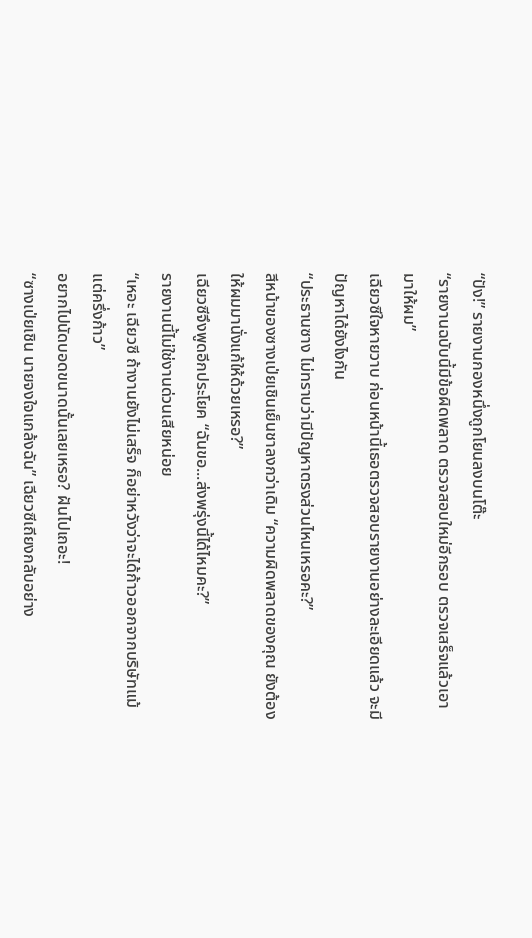“ปัง!” รายงานกองหนึ่งถูกโยนลงบนโต๊ะ
“รายงานฉบับนี้มีข้อผิดพลาด ตรวจสอบใหม่อีกรอบ ตรวจเสร็จแล้วเอามาให้ผม”
เฉียวซีใจหายวาบ ก่อนหน้านี้เธอตรวจสอบรายงานอย่างละเอียดแล้ว จะมีปัญหาได้ยังไงกัน
“ประธานซาง ไม่ทราบว่ามีปัญหาตรงส่วนไหนเหรอคะ?”
สีหน้าของซางเป่ยเชินเย็นชาลงกว่าเดิม “ความผิดพลาดของคุณ ยังต้องให้ผมมานั่งแก้ให้ด้วยเหรอ?”
เฉียวซีจึงพูดอีกประโยค “ฉันขอ...ส่งพรุ่งนี้ได้ไหมคะ?”
รายงานนี้ไม่ใช่งานด่วนเสียหน่อย
“เหอะ เฉียวซี ถ้างานยังไม่เสร็จ ก็อย่าหวังว่าจะได้ก้าวออกจากบริษัทแม้แต่ครึ่งก้าว”
อยากไปนัดบอดขนาดนั้นเลยเหรอ? ฝันไปเถอะ!
“ซางเป่ยเชิน นายจงใจแกล้งฉัน” เฉียวซีเถียงกลับอย่าง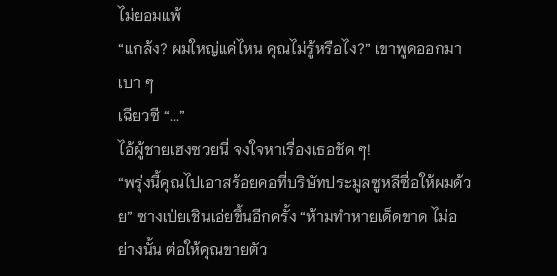ไม่ยอมแพ้
“แกล้ง? ผมใหญ่แค่ไหน คุณไม่รู้หรือไง?” เขาพูดออกมาเบา ๆ
เฉียวซี “...”
ไอ้ผู้ชายเฮงซวยนี่ จงใจหาเรื่องเธอชัด ๆ!
“พรุ่งนี้คุณไปเอาสร้อยคอที่บริษัทประมูลซูหลีซื่อให้ผมด้วย” ซางเป่ยเชินเอ่ยขึ้นอีกครั้ง “ห้ามทำหายเด็ดขาด ไม่อย่างนั้น ต่อให้คุณขายตัว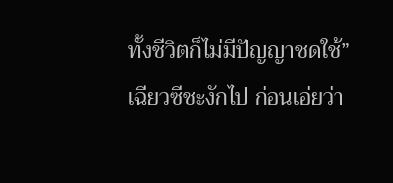ทั้งชีวิตก็ไม่มีปัญญาชดใช้”
เฉียวซีชะงักไป ก่อนเอ่ยว่า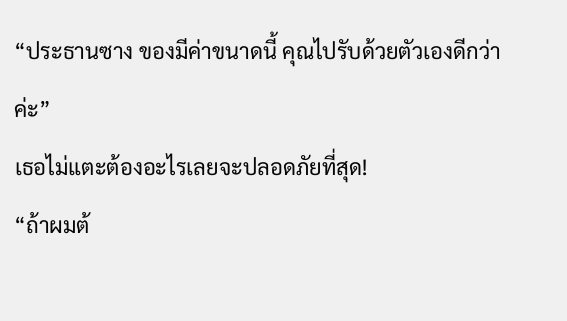“ประธานซาง ของมีค่าขนาดนี้ คุณไปรับด้วยตัวเองดีกว่าค่ะ”
เธอไม่แตะต้องอะไรเลยจะปลอดภัยที่สุด!
“ถ้าผมต้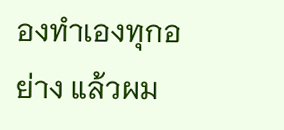องทำเองทุกอย่าง แล้วผม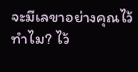จะมีเลขาอย่างคุณไว้ทำไม? ไว้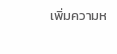เพิ่มความห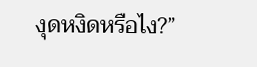งุดหงิดหรือไง?”